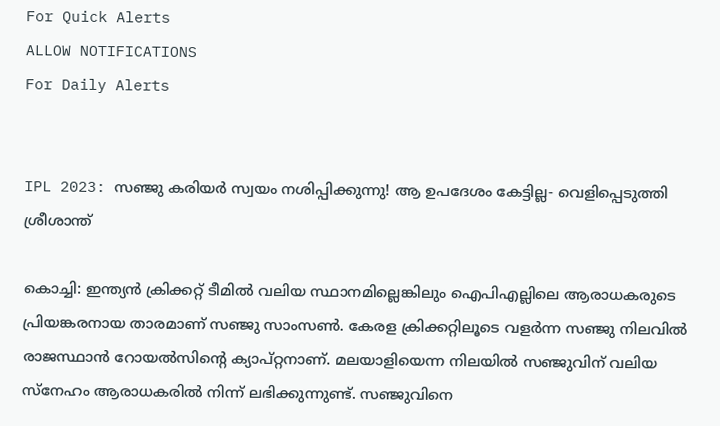For Quick Alerts
ALLOW NOTIFICATIONS
For Daily Alerts


IPL 2023: സഞ്ജു കരിയര്‍ സ്വയം നശിപ്പിക്കുന്നു! ആ ഉപദേശം കേട്ടില്ല- വെളിപ്പെടുത്തി ശ്രീശാന്ത്

കൊച്ചി: ഇന്ത്യന്‍ ക്രിക്കറ്റ് ടീമില്‍ വലിയ സ്ഥാനമില്ലെങ്കിലും ഐപിഎല്ലിലെ ആരാധകരുടെ പ്രിയങ്കരനായ താരമാണ് സഞ്ജു സാംസണ്‍. കേരള ക്രിക്കറ്റിലൂടെ വളര്‍ന്ന സഞ്ജു നിലവില്‍ രാജസ്ഥാന്‍ റോയല്‍സിന്റെ ക്യാപ്റ്റനാണ്. മലയാളിയെന്ന നിലയില്‍ സഞ്ജുവിന് വലിയ സ്‌നേഹം ആരാധകരില്‍ നിന്ന് ലഭിക്കുന്നുണ്ട്. സഞ്ജുവിനെ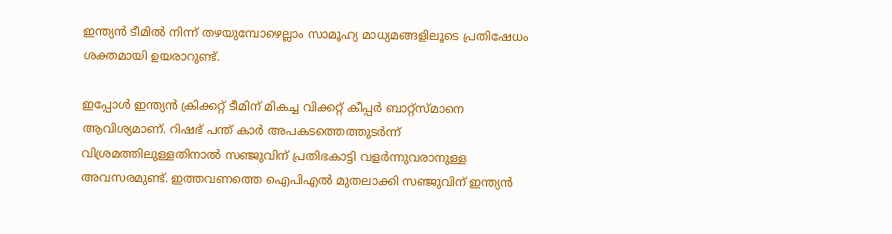ഇന്ത്യന്‍ ടീമില്‍ നിന്ന് തഴയുമ്പോഴെല്ലാം സാമൂഹ്യ മാധ്യമങ്ങളിലൂടെ പ്രതിഷേധം ശക്തമായി ഉയരാറുണ്ട്.

ഇപ്പോള്‍ ഇന്ത്യന്‍ ക്രിക്കറ്റ് ടീമിന് മികച്ച വിക്കറ്റ് കീപ്പര്‍ ബാറ്റ്‌സ്മാനെ ആവിശ്യമാണ്. റിഷഭ് പന്ത് കാര്‍ അപകടത്തെത്തുടര്‍ന്ന് വിശ്രമത്തിലുള്ളതിനാല്‍ സഞ്ജുവിന് പ്രതിഭകാട്ടി വളര്‍ന്നുവരാനുള്ള അവസരമുണ്ട്. ഇത്തവണത്തെ ഐപിഎല്‍ മുതലാക്കി സഞ്ജുവിന് ഇന്ത്യന്‍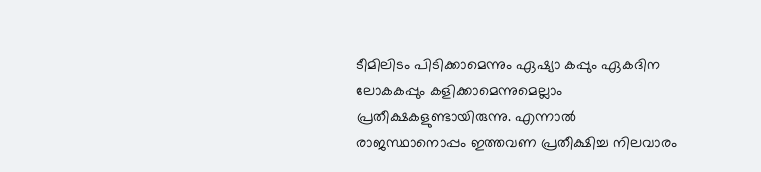ടീമിലിടം പിടിക്കാമെന്നും ഏഷ്യാ കപ്പും ഏകദിന ലോകകപ്പും കളിക്കാമെന്നുമെല്ലാം പ്രതീക്ഷകളുണ്ടായിരുന്നു. എന്നാല്‍ രാജസ്ഥാനൊപ്പം ഇത്തവണ പ്രതീക്ഷിച്ച നിലവാരം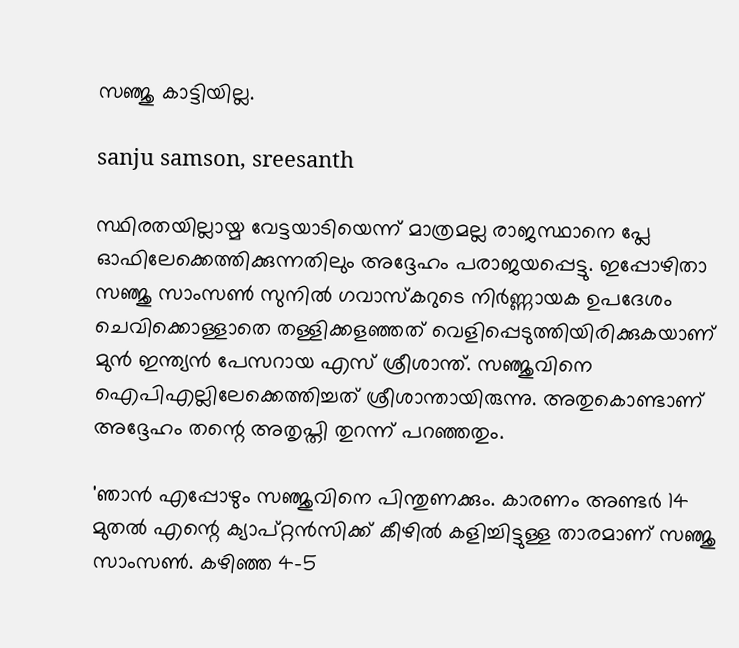സഞ്ജു കാട്ടിയില്ല.

sanju samson, sreesanth

സ്ഥിരതയില്ലായ്മ വേട്ടയാടിയെന്ന് മാത്രമല്ല രാജസ്ഥാനെ പ്ലേ ഓഫിലേക്കെത്തിക്കുന്നതിലും അദ്ദേഹം പരാജയപ്പെട്ടു. ഇപ്പോഴിതാ സഞ്ജു സാംസണ്‍ സുനില്‍ ഗവാസ്‌കറുടെ നിര്‍ണ്ണായക ഉപദേശം ചെവിക്കൊള്ളാതെ തള്ളിക്കളഞ്ഞത് വെളിപ്പെടുത്തിയിരിക്കുകയാണ് മുന്‍ ഇന്ത്യന്‍ പേസറായ എസ് ശ്രീശാന്ത്. സഞ്ജുവിനെ ഐപിഎല്ലിലേക്കെത്തിച്ചത് ശ്രീശാന്തായിരുന്നു. അതുകൊണ്ടാണ് അദ്ദേഹം തന്റെ അതൃപ്തി തുറന്ന് പറഞ്ഞതും.

'ഞാന്‍ എപ്പോഴും സഞ്ജുവിനെ പിന്തുണക്കും. കാരണം അണ്ടര്‍ 14 മുതല്‍ എന്റെ ക്യാപ്റ്റന്‍സിക്ക് കീഴില്‍ കളിച്ചിട്ടുള്ള താരമാണ് സഞ്ജു സാംസണ്‍. കഴിഞ്ഞ 4-5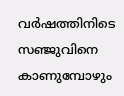വര്‍ഷത്തിനിടെ സഞ്ജുവിനെ കാണുമ്പോഴും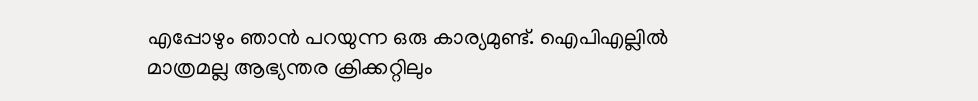എപ്പോഴും ഞാന്‍ പറയുന്ന ഒരു കാര്യമുണ്ട്. ഐപിഎല്ലില്‍ മാത്രമല്ല ആഭ്യന്തര ക്രിക്കറ്റിലും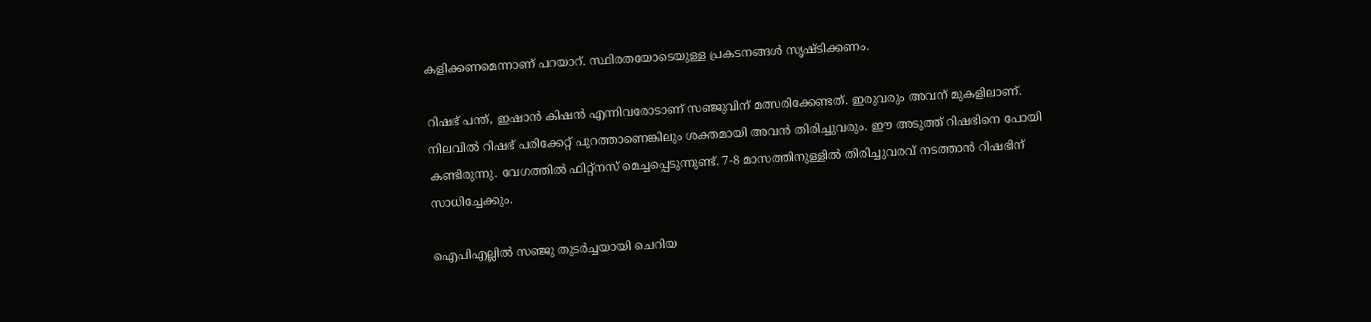കളിക്കണമെന്നാണ് പറയാറ്. സ്ഥിരതയോടെയുള്ള പ്രകടനങ്ങള്‍ സൃഷ്ടിക്കണം.

റിഷഭ് പന്ത്, ഇഷാന്‍ കിഷന്‍ എന്നിവരോടാണ് സഞ്ജുവിന് മത്സരിക്കേണ്ടത്. ഇരുവരും അവന് മുകളിലാണ്. നിലവില്‍ റിഷഭ് പരിക്കേറ്റ് പുറത്താണെങ്കിലും ശക്തമായി അവന്‍ തിരിച്ചുവരും. ഈ അടുത്ത് റിഷഭിനെ പോയി കണ്ടിരുന്നു. വേഗത്തില്‍ ഫിറ്റ്‌നസ് മെച്ചപ്പെടുന്നുണ്ട്. 7-8 മാസത്തിനുള്ളില്‍ തിരിച്ചുവരവ് നടത്താന്‍ റിഷഭിന് സാധിച്ചേക്കും.

ഐപിഎല്ലില്‍ സഞ്ജു തുടര്‍ച്ചയായി ചെറിയ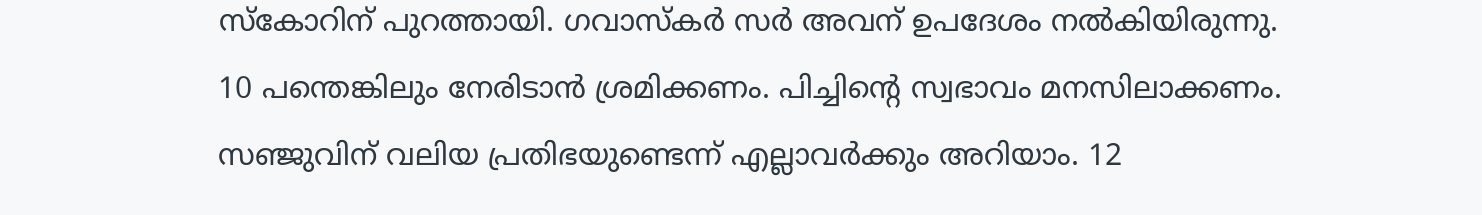സ്‌കോറിന് പുറത്തായി. ഗവാസ്‌കര്‍ സര്‍ അവന് ഉപദേശം നല്‍കിയിരുന്നു. 10 പന്തെങ്കിലും നേരിടാന്‍ ശ്രമിക്കണം. പിച്ചിന്റെ സ്വഭാവം മനസിലാക്കണം. സഞ്ജുവിന് വലിയ പ്രതിഭയുണ്ടെന്ന് എല്ലാവര്‍ക്കും അറിയാം. 12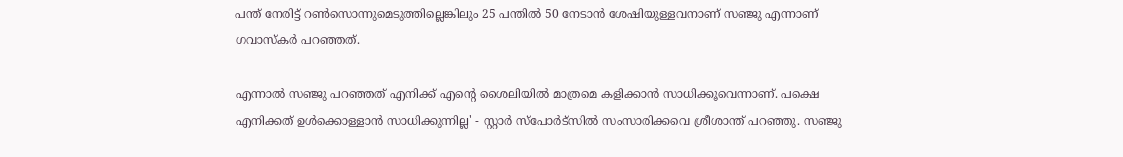പന്ത് നേരിട്ട് റണ്‍സൊന്നുമെടുത്തില്ലെങ്കിലും 25 പന്തില്‍ 50 നേടാന്‍ ശേഷിയുള്ളവനാണ് സഞ്ജു എന്നാണ് ഗവാസ്‌കര്‍ പറഞ്ഞത്.

എന്നാല്‍ സഞ്ജു പറഞ്ഞത് എനിക്ക് എന്റെ ശൈലിയില്‍ മാത്രമെ കളിക്കാന്‍ സാധിക്കൂവെന്നാണ്. പക്ഷെ എനിക്കത് ഉള്‍ക്കൊള്ളാന്‍ സാധിക്കുന്നില്ല' - സ്റ്റാര്‍ സ്‌പോര്‍ട്‌സില്‍ സംസാരിക്കവെ ശ്രീശാന്ത് പറഞ്ഞു. സഞ്ജു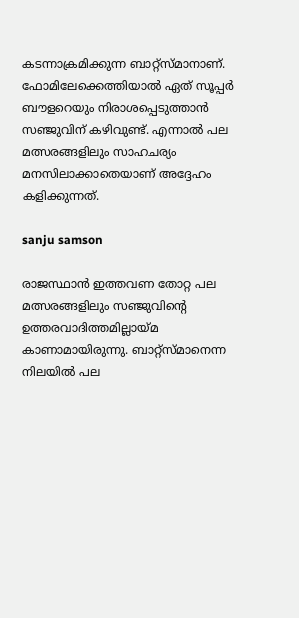കടന്നാക്രമിക്കുന്ന ബാറ്റ്‌സ്മാനാണ്. ഫോമിലേക്കെത്തിയാല്‍ ഏത് സൂപ്പര്‍ ബൗളറെയും നിരാശപ്പെടുത്താന്‍ സഞ്ജുവിന് കഴിവുണ്ട്. എന്നാല്‍ പല മത്സരങ്ങളിലും സാഹചര്യം മനസിലാക്കാതെയാണ് അദ്ദേഹം കളിക്കുന്നത്.

sanju samson

രാജസ്ഥാന്‍ ഇത്തവണ തോറ്റ പല മത്സരങ്ങളിലും സഞ്ജുവിന്റെ ഉത്തരവാദിത്തമില്ലായ്മ കാണാമായിരുന്നു. ബാറ്റ്‌സ്മാനെന്ന നിലയില്‍ പല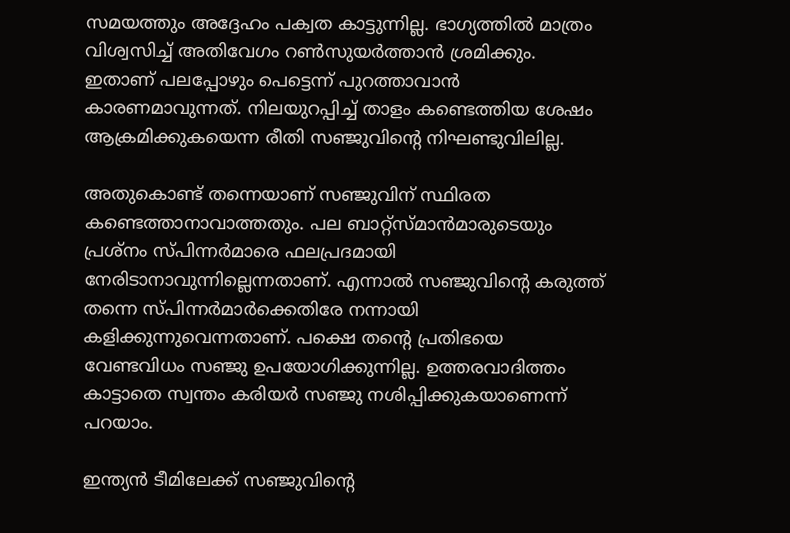സമയത്തും അദ്ദേഹം പക്വത കാട്ടുന്നില്ല. ഭാഗ്യത്തില്‍ മാത്രം വിശ്വസിച്ച് അതിവേഗം റണ്‍സുയര്‍ത്താന്‍ ശ്രമിക്കും. ഇതാണ് പലപ്പോഴും പെട്ടെന്ന് പുറത്താവാന്‍ കാരണമാവുന്നത്. നിലയുറപ്പിച്ച് താളം കണ്ടെത്തിയ ശേഷം ആക്രമിക്കുകയെന്ന രീതി സഞ്ജുവിന്റെ നിഘണ്ടുവിലില്ല.

അതുകൊണ്ട് തന്നെയാണ് സഞ്ജുവിന് സ്ഥിരത കണ്ടെത്താനാവാത്തതും. പല ബാറ്റ്‌സ്മാന്‍മാരുടെയും പ്രശ്‌നം സ്പിന്നര്‍മാരെ ഫലപ്രദമായി നേരിടാനാവുന്നില്ലെന്നതാണ്. എന്നാല്‍ സഞ്ജുവിന്റെ കരുത്ത് തന്നെ സ്പിന്നര്‍മാര്‍ക്കെതിരേ നന്നായി കളിക്കുന്നുവെന്നതാണ്. പക്ഷെ തന്റെ പ്രതിഭയെ വേണ്ടവിധം സഞ്ജു ഉപയോഗിക്കുന്നില്ല. ഉത്തരവാദിത്തം കാട്ടാതെ സ്വന്തം കരിയര്‍ സഞ്ജു നശിപ്പിക്കുകയാണെന്ന് പറയാം.

ഇന്ത്യന്‍ ടീമിലേക്ക് സഞ്ജുവിന്റെ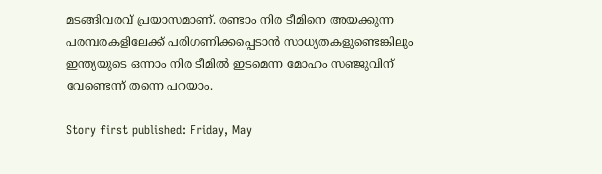മടങ്ങിവരവ് പ്രയാസമാണ്. രണ്ടാം നിര ടീമിനെ അയക്കുന്ന പരമ്പരകളിലേക്ക് പരിഗണിക്കപ്പെടാന്‍ സാധ്യതകളുണ്ടെങ്കിലും ഇന്ത്യയുടെ ഒന്നാം നിര ടീമില്‍ ഇടമെന്ന മോഹം സഞ്ജുവിന് വേണ്ടെന്ന് തന്നെ പറയാം.

Story first published: Friday, May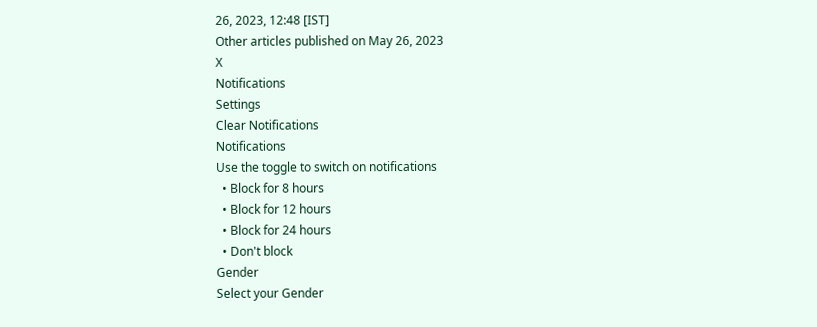26, 2023, 12:48 [IST]
Other articles published on May 26, 2023
X
Notifications
Settings
Clear Notifications
Notifications
Use the toggle to switch on notifications
  • Block for 8 hours
  • Block for 12 hours
  • Block for 24 hours
  • Don't block
Gender
Select your Gender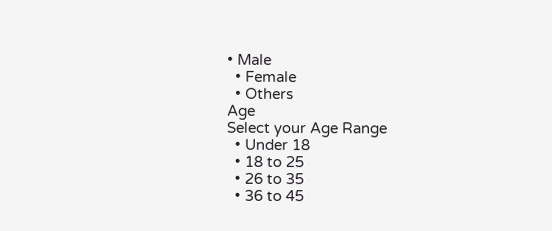• Male
  • Female
  • Others
Age
Select your Age Range
  • Under 18
  • 18 to 25
  • 26 to 35
  • 36 to 45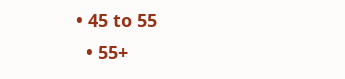• 45 to 55
  • 55+